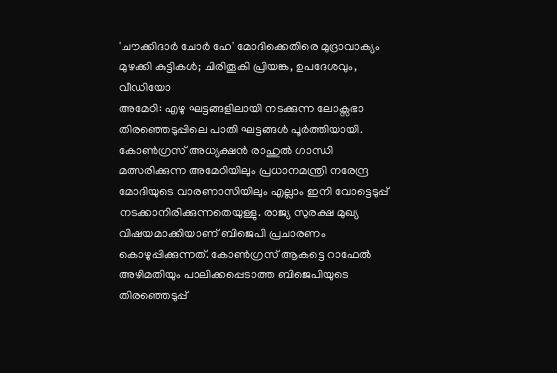'ചൗക്കിദാർ ചോർ ഹേ' മോദിക്കെതിരെ മുദ്രാവാക്യം മുഴക്കി കുട്ടികൾ; ചിരിതൂകി പ്രിയങ്ക, ഉപദേശവും, വീഡിയോ
അമേഠി: എഴു ഘട്ടങ്ങളിലായി നടക്കുന്ന ലോക്സഭാ തിരഞ്ഞെടുപ്പിലെ പാതി ഘട്ടങ്ങൾ പൂർത്തിയായി. കോൺഗ്രസ് അധ്യക്ഷൻ രാഹുൽ ഗാന്ധി മത്സരിക്കുന്ന അമേഠിയിലും പ്രധാനമന്ത്രി നരേന്ദ്ര മോദിയുടെ വാരണാസിയിലും എല്ലാം ഇനി വോട്ടെടുപ്പ് നടക്കാനിരിക്കുന്നതെയുള്ളു. രാജ്യ സുരക്ഷ മുഖ്യ വിഷയമാക്കിയാണ് ബിജെപി പ്രചാരണം കൊഴുപ്പിക്കുന്നത്. കോൺഗ്രസ് ആകട്ടെ റാഫേൽ അഴിമതിയും പാലിക്കപ്പെടാത്ത ബിജെപിയുടെ തിരഞ്ഞെടുപ്പ്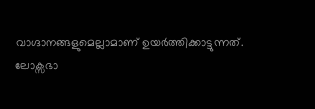വാഗ്ദാനങ്ങളുമെല്ലാമാണ് ഉയർത്തിക്കാട്ടുന്നത്.
ലോക്സഭാ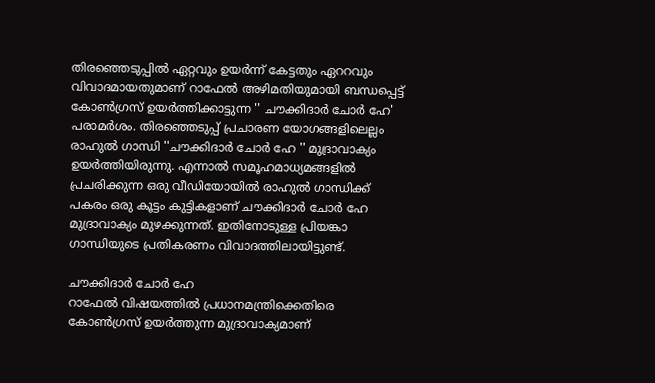തിരഞ്ഞെടുപ്പിൽ ഏറ്റവും ഉയർന്ന് കേട്ടതും ഏററവും വിവാദമായതുമാണ് റാഫേൽ അഴിമതിയുമായി ബന്ധപ്പെട്ട് കോൺഗ്രസ് ഉയർത്തിക്കാട്ടുന്ന '' ചൗക്കിദാർ ചോർ ഹേ' പരാമർശം. തിരഞ്ഞെടുപ്പ് പ്രചാരണ യോഗങ്ങളിലെല്ലം രാഹുൽ ഗാന്ധി ''ചൗക്കിദാർ ചോർ ഹേ '' മുദ്രാവാക്യം ഉയർത്തിയിരുന്നു. എന്നാൽ സമൂഹമാധ്യമങ്ങളിൽ പ്രചരിക്കുന്ന ഒരു വീഡിയോയിൽ രാഹുൽ ഗാന്ധിക്ക് പകരം ഒരു കൂട്ടം കുട്ടികളാണ് ചൗക്കിദാർ ചോർ ഹേ മുദ്രാവാക്യം മുഴക്കുന്നത്. ഇതിനോടുള്ള പ്രിയങ്കാ ഗാന്ധിയുടെ പ്രതികരണം വിവാദത്തിലായിട്ടുണ്ട്.

ചൗക്കിദാർ ചോർ ഹേ
റാഫേൽ വിഷയത്തിൽ പ്രധാനമന്ത്രിക്കെതിരെ കോൺഗ്രസ് ഉയർത്തുന്ന മുദ്രാവാക്യമാണ്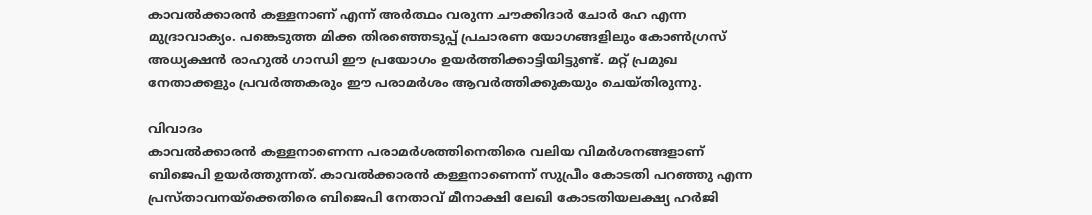കാവൽക്കാരൻ കള്ളനാണ് എന്ന് അർത്ഥം വരുന്ന ചൗക്കിദാർ ചോർ ഹേ എന്ന മുദ്രാവാക്യം. പങ്കെടുത്ത മിക്ക തിരഞ്ഞെടുപ്പ് പ്രചാരണ യോഗങ്ങളിലും കോൺഗ്രസ് അധ്യക്ഷൻ രാഹുൽ ഗാന്ധി ഈ പ്രയോഗം ഉയർത്തിക്കാട്ടിയിട്ടുണ്ട്. മറ്റ് പ്രമുഖ നേതാക്കളും പ്രവർത്തകരും ഈ പരാമർശം ആവർത്തിക്കുകയും ചെയ്തിരുന്നു.

വിവാദം
കാവൽക്കാരൻ കള്ളനാണെന്ന പരാമർശത്തിനെതിരെ വലിയ വിമർശനങ്ങളാണ് ബിജെപി ഉയർത്തുന്നത്. കാവൽക്കാരൻ കള്ളനാണെന്ന് സുപ്രീം കോടതി പറഞ്ഞു എന്ന പ്രസ്താവനയ്ക്കെതിരെ ബിജെപി നേതാവ് മീനാക്ഷി ലേഖി കോടതിയലക്ഷ്യ ഹർജി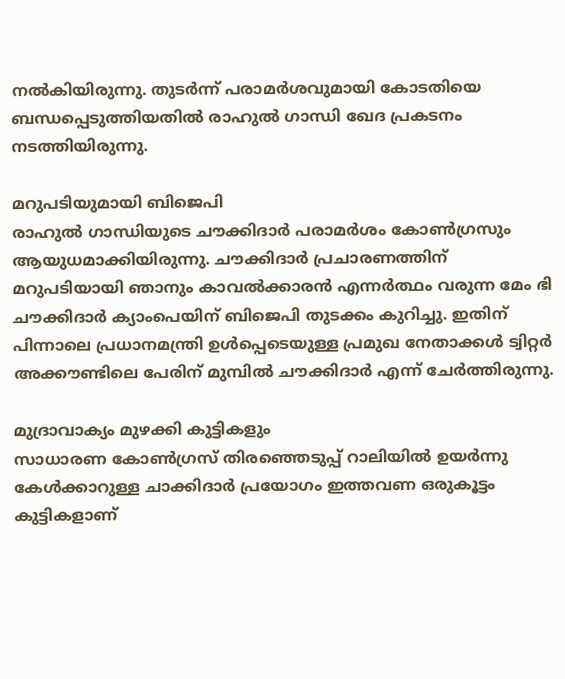നൽകിയിരുന്നു. തുടർന്ന് പരാമർശവുമായി കോടതിയെ ബന്ധപ്പെടുത്തിയതിൽ രാഹുൽ ഗാന്ധി ഖേദ പ്രകടനം നടത്തിയിരുന്നു.

മറുപടിയുമായി ബിജെപി
രാഹുൽ ഗാന്ധിയുടെ ചൗക്കിദാർ പരാമർശം കോൺഗ്രസും ആയുധമാക്കിയിരുന്നു. ചൗക്കിദാർ പ്രചാരണത്തിന് മറുപടിയായി ഞാനും കാവൽക്കാരൻ എന്നർത്ഥം വരുന്ന മേം ഭി ചൗക്കിദാർ ക്യാംപെയിന് ബിജെപി തുടക്കം കുറിച്ചു. ഇതിന് പിന്നാലെ പ്രധാനമന്ത്രി ഉൾപ്പെടെയുള്ള പ്രമുഖ നേതാക്കൾ ട്വിറ്റർ അക്കൗണ്ടിലെ പേരിന് മുമ്പിൽ ചൗക്കിദാർ എന്ന് ചേർത്തിരുന്നു.

മുദ്രാവാക്യം മുഴക്കി കുട്ടികളും
സാധാരണ കോൺഗ്രസ് തിരഞ്ഞെടുപ്പ് റാലിയിൽ ഉയർന്നു കേൾക്കാറുള്ള ചാക്കിദാർ പ്രയോഗം ഇത്തവണ ഒരുകൂട്ടം കുട്ടികളാണ്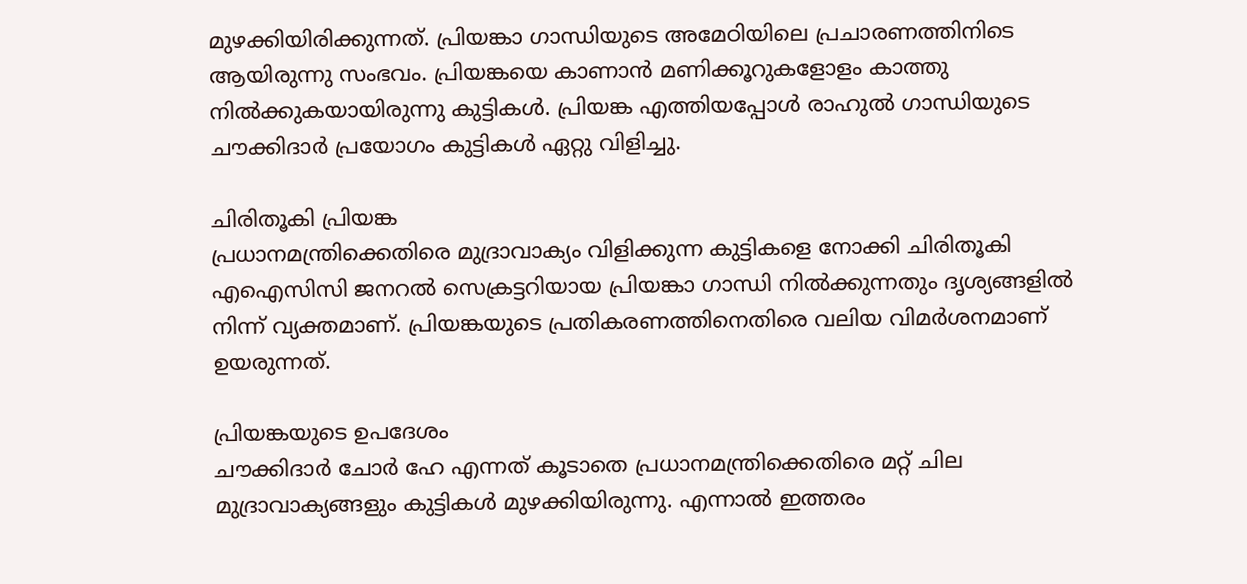മുഴക്കിയിരിക്കുന്നത്. പ്രിയങ്കാ ഗാന്ധിയുടെ അമേഠിയിലെ പ്രചാരണത്തിനിടെ ആയിരുന്നു സംഭവം. പ്രിയങ്കയെ കാണാൻ മണിക്കൂറുകളോളം കാത്തു നിൽക്കുകയായിരുന്നു കുട്ടികൾ. പ്രിയങ്ക എത്തിയപ്പോൾ രാഹുൽ ഗാന്ധിയുടെ ചൗക്കിദാർ പ്രയോഗം കുട്ടികൾ ഏറ്റു വിളിച്ചു.

ചിരിതൂകി പ്രിയങ്ക
പ്രധാനമന്ത്രിക്കെതിരെ മുദ്രാവാക്യം വിളിക്കുന്ന കുട്ടികളെ നോക്കി ചിരിതൂകി എഐസിസി ജനറൽ സെക്രട്ടറിയായ പ്രിയങ്കാ ഗാന്ധി നിൽക്കുന്നതും ദൃശ്യങ്ങളിൽ നിന്ന് വ്യക്തമാണ്. പ്രിയങ്കയുടെ പ്രതികരണത്തിനെതിരെ വലിയ വിമർശനമാണ് ഉയരുന്നത്.

പ്രിയങ്കയുടെ ഉപദേശം
ചൗക്കിദാർ ചോർ ഹേ എന്നത് കൂടാതെ പ്രധാനമന്ത്രിക്കെതിരെ മറ്റ് ചില മുദ്രാവാക്യങ്ങളും കുട്ടികൾ മുഴക്കിയിരുന്നു. എന്നാൽ ഇത്തരം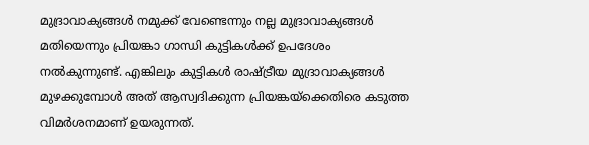മുദ്രാവാക്യങ്ങൾ നമുക്ക് വേണ്ടെന്നും നല്ല മുദ്രാവാക്യങ്ങൾ മതിയെന്നും പ്രിയങ്കാ ഗാന്ധി കുട്ടികൾക്ക് ഉപദേശം നൽകുന്നുണ്ട്. എങ്കിലും കുട്ടികൾ രാഷ്ട്രീയ മുദ്രാവാക്യങ്ങൾ മുഴക്കുമ്പോൾ അത് ആസ്വദിക്കുന്ന പ്രിയങ്കയ്ക്കെതിരെ കടുത്ത വിമർശനമാണ് ഉയരുന്നത്.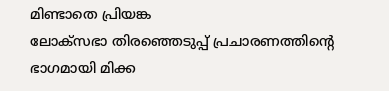മിണ്ടാതെ പ്രിയങ്ക
ലോക്സഭാ തിരഞ്ഞെടുപ്പ് പ്രചാരണത്തിന്റെ ഭാഗമായി മിക്ക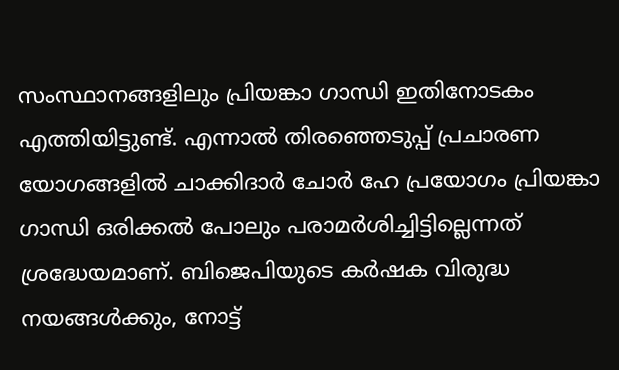സംസ്ഥാനങ്ങളിലും പ്രിയങ്കാ ഗാന്ധി ഇതിനോടകം എത്തിയിട്ടുണ്ട്. എന്നാൽ തിരഞ്ഞെടുപ്പ് പ്രചാരണ യോഗങ്ങളിൽ ചാക്കിദാർ ചോർ ഹേ പ്രയോഗം പ്രിയങ്കാ ഗാന്ധി ഒരിക്കൽ പോലും പരാമർശിച്ചിട്ടില്ലെന്നത് ശ്രദ്ധേയമാണ്. ബിജെപിയുടെ കർഷക വിരുദ്ധ നയങ്ങൾക്കും, നോട്ട്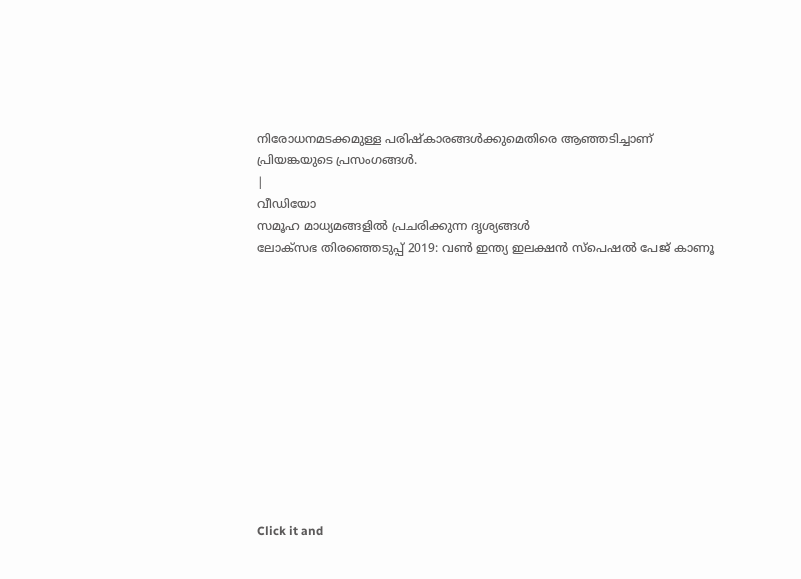നിരോധനമടക്കമുള്ള പരിഷ്കാരങ്ങൾക്കുമെതിരെ ആഞ്ഞടിച്ചാണ് പ്രിയങ്കയുടെ പ്രസംഗങ്ങൾ.
|
വീഡിയോ
സമൂഹ മാധ്യമങ്ങളിൽ പ്രചരിക്കുന്ന ദൃശ്യങ്ങൾ
ലോക്സഭ തിരഞ്ഞെടുപ്പ് 2019: വൺ ഇന്ത്യ ഇലക്ഷൻ സ്പെഷൽ പേജ് കാണൂ












Click it and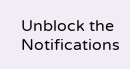Unblock the Notifications